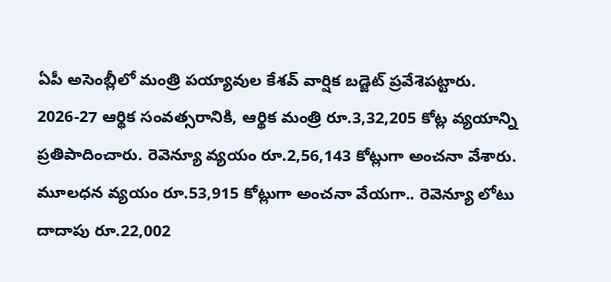ఏపీ అసెంబ్లీలో మంత్రి పయ్యావుల కేశవ్ వార్షిక బడ్జెట్ ప్రవేశెపట్టారు. 2026-27 ఆర్థిక సంవత్సరానికి, ఆర్థిక మంత్రి రూ.3,32,205 కోట్ల వ్యయాన్ని ప్రతిపాదించారు. రెవెన్యూ వ్యయం రూ.2,56,143 కోట్లుగా అంచనా వేశారు. మూలధన వ్యయం రూ.53,915 కోట్లుగా అంచనా వేయగా.. రెవెన్యూ లోటు దాదాపు రూ.22,002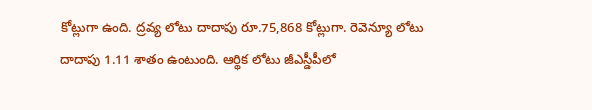కోట్లుగా ఉంది. ద్రవ్య లోటు దాదాపు రూ.75,868 కోట్లుగా. రెవెన్యూ లోటు దాదాపు 1.11 శాతం ఉంటుంది. ఆర్థిక లోటు జీఎస్డీపీలో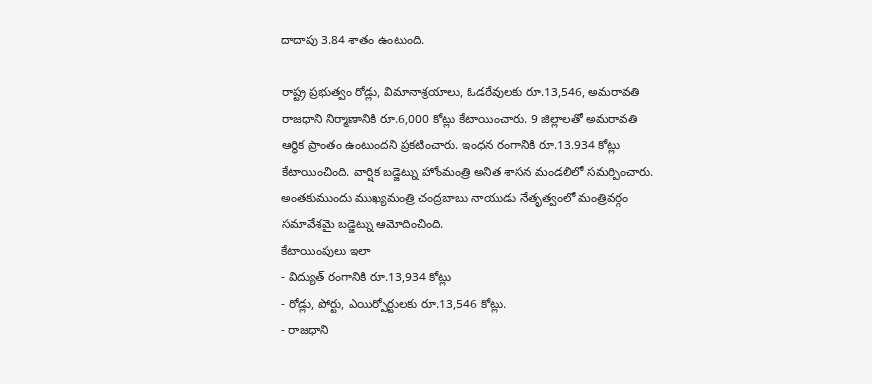దాదాపు 3.84 శాతం ఉంటుంది.

రాష్ట్ర ప్రభుత్వం రోడ్లు, విమానాశ్రయాలు, ఓడరేవులకు రూ.13,546, అమరావతి రాజధాని నిర్మాణానికి రూ.6,000 కోట్లు కేటాయించారు. 9 జిల్లాలతో అమరావతి ఆర్థిక ప్రాంతం ఉంటుందని ప్రకటించారు. ఇంధన రంగానికి రూ.13.934 కోట్లు కేటాయించింది. వార్షిక బడ్జెట్ను హోంమంత్రి అనిత శాసన మండలిలో సమర్పించారు. అంతకుముందు ముఖ్యమంత్రి చంద్రబాబు నాయుడు నేతృత్వంలో మంత్రివర్గం సమావేశమై బడ్జెట్ను ఆమోదించింది.
కేటాయింపులు ఇలా
- విద్యుత్ రంగానికి రూ.13,934 కోట్లు
- రోడ్లు, పోర్టు, ఎయిర్పోర్టులకు రూ.13,546 కోట్లు.
- రాజధాని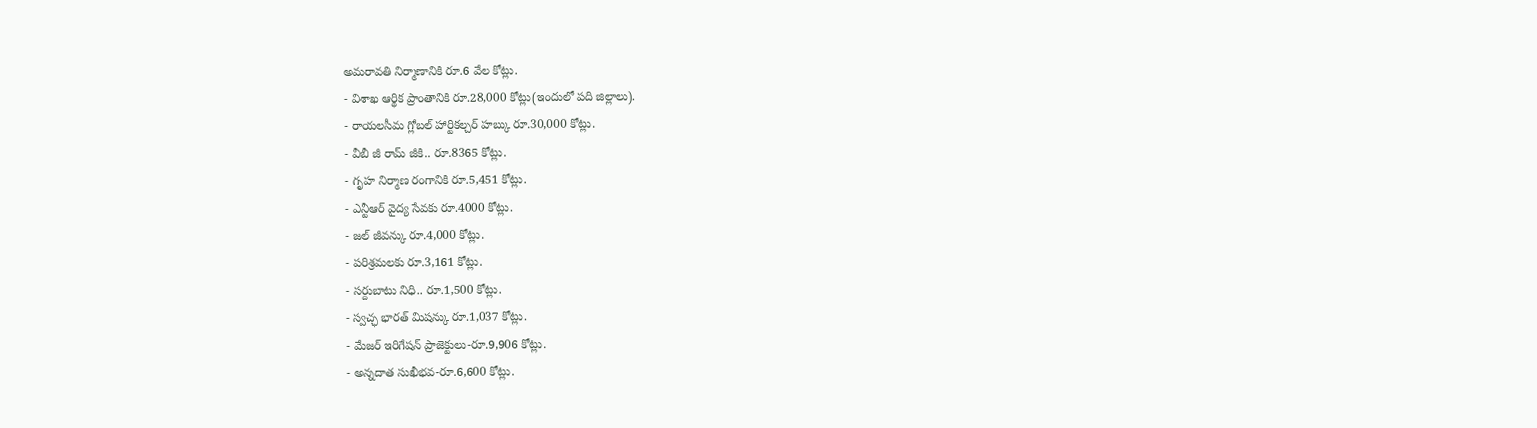అమరావతి నిర్మాణానికి రూ.6 వేల కోట్లు.
- విశాఖ ఆర్థిక ప్రాంతానికి రూ.28,000 కోట్లు(ఇందులో పది జిల్లాలు).
- రాయలసీమ గ్లోబల్ హార్టికల్చర్ హబ్కు రూ.30,000 కోట్లు.
- వీబీ జీ రామ్ జీకి.. రూ.8365 కోట్లు.
- గృహ నిర్మాణ రంగానికి రూ.5,451 కోట్లు.
- ఎన్టీఆర్ వైద్య సేవకు రూ.4000 కోట్లు.
- జల్ జీవన్కు రూ.4,000 కోట్లు.
- పరిశ్రమలకు రూ.3,161 కోట్లు.
- సర్దుబాటు నిధి.. రూ.1,500 కోట్లు.
- స్వచ్ఛ భారత్ మిషన్కు రూ.1,037 కోట్లు.
- మేజర్ ఇరిగేషన్ ప్రాజెక్టులు-రూ.9,906 కోట్లు.
- అన్నదాత సుఖీభవ-రూ.6,600 కోట్లు.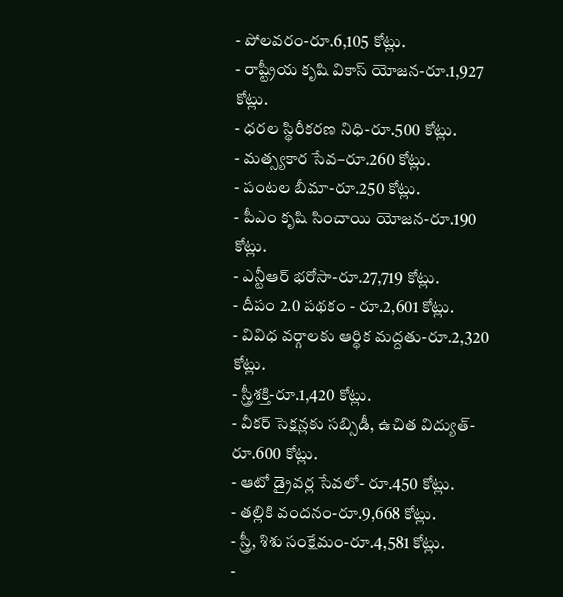- పోలవరం-రూ.6,105 కోట్లు.
- రాష్ట్రీయ కృషి వికాస్ యోజన-రూ.1,927 కోట్లు.
- ధరల స్థిరీకరణ నిధి-రూ.500 కోట్లు.
- మత్స్యకార సేవ–రూ.260 కోట్లు.
- పంటల బీమా-రూ.250 కోట్లు.
- పీఎం కృషి సించాయి యోజన-రూ.190 కోట్లు.
- ఎన్టీఆర్ భరోసా-రూ.27,719 కోట్లు.
- దీపం 2.0 పథకం - రూ.2,601 కోట్లు.
- వివిధ వర్గాలకు ఆర్థిక మద్దతు-రూ.2,320 కోట్లు.
- స్త్రీశక్తి-రూ.1,420 కోట్లు.
- వీకర్ సెక్షన్లకు సబ్సిడీ, ఉచిత విద్యుత్-రూ.600 కోట్లు.
- ఆటో డ్రైవర్ల సేవలో- రూ.450 కోట్లు.
- తల్లికి వందనం-రూ.9,668 కోట్లు.
- స్త్రీ, శిశు సంక్షేమం-రూ.4,581 కోట్లు.
-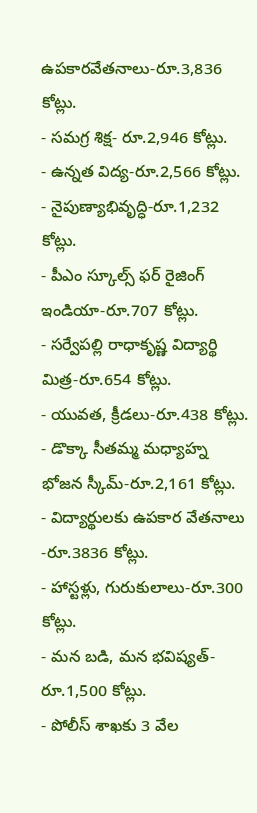ఉపకారవేతనాలు-రూ.3,836 కోట్లు.
- సమగ్ర శిక్ష- రూ.2,946 కోట్లు.
- ఉన్నత విద్య-రూ.2,566 కోట్లు.
- నైపుణ్యాభివృద్ధి-రూ.1,232 కోట్లు.
- పీఎం స్కూల్స్ ఫర్ రైజింగ్ ఇండియా-రూ.707 కోట్లు.
- సర్వేపల్లి రాధాకృష్ణ విద్యార్థి మిత్ర-రూ.654 కోట్లు.
- యువత, క్రీడలు-రూ.438 కోట్లు.
- డొక్కా సీతమ్మ మధ్యాహ్న భోజన స్కీమ్-రూ.2,161 కోట్లు.
- విద్యార్థులకు ఉపకార వేతనాలు -రూ.3836 కోట్లు.
- హాస్టళ్లు, గురుకులాలు-రూ.300 కోట్లు.
- మన బడి, మన భవిష్యత్-రూ.1,500 కోట్లు.
- పోలీస్ శాఖకు 3 వేల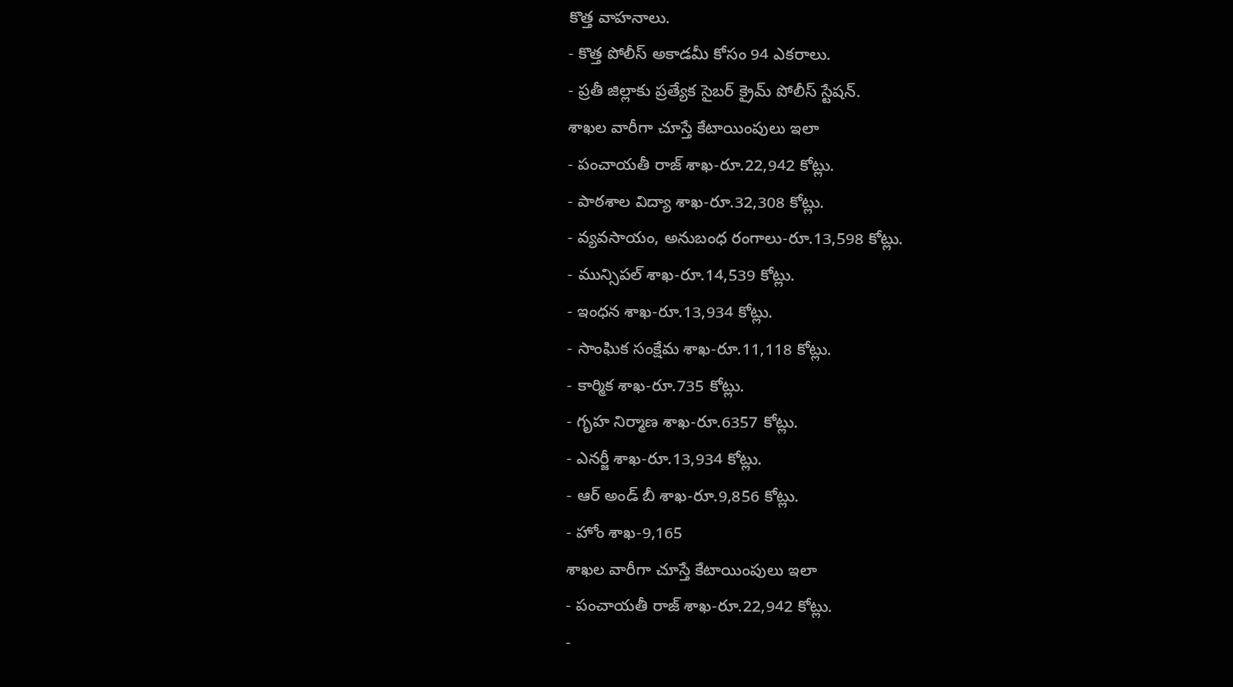కొత్త వాహనాలు.
- కొత్త పోలీస్ అకాడమీ కోసం 94 ఎకరాలు.
- ప్రతీ జిల్లాకు ప్రత్యేక సైబర్ క్రైమ్ పోలీస్ స్టేషన్.
శాఖల వారీగా చూస్తే కేటాయింపులు ఇలా
- పంచాయతీ రాజ్ శాఖ-రూ.22,942 కోట్లు.
- పాఠశాల విద్యా శాఖ-రూ.32,308 కోట్లు.
- వ్యవసాయం, అనుబంధ రంగాలు-రూ.13,598 కోట్లు.
- మున్సిపల్ శాఖ-రూ.14,539 కోట్లు.
- ఇంధన శాఖ-రూ.13,934 కోట్లు.
- సాంఘిక సంక్షేమ శాఖ-రూ.11,118 కోట్లు.
- కార్మిక శాఖ-రూ.735 కోట్లు.
- గృహ నిర్మాణ శాఖ-రూ.6357 కోట్లు.
- ఎనర్జీ శాఖ-రూ.13,934 కోట్లు.
- ఆర్ అండ్ బీ శాఖ-రూ.9,856 కోట్లు.
- హోం శాఖ-9,165
శాఖల వారీగా చూస్తే కేటాయింపులు ఇలా
- పంచాయతీ రాజ్ శాఖ-రూ.22,942 కోట్లు.
-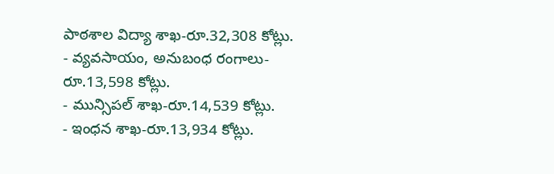పాఠశాల విద్యా శాఖ-రూ.32,308 కోట్లు.
- వ్యవసాయం, అనుబంధ రంగాలు-రూ.13,598 కోట్లు.
- మున్సిపల్ శాఖ-రూ.14,539 కోట్లు.
- ఇంధన శాఖ-రూ.13,934 కోట్లు.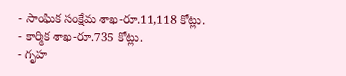- సాంఘిక సంక్షేమ శాఖ-రూ.11,118 కోట్లు.
- కార్మిక శాఖ-రూ.735 కోట్లు.
- గృహ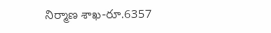నిర్మాణ శాఖ-రూ.6357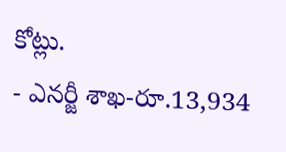కోట్లు.
- ఎనర్జీ శాఖ-రూ.13,934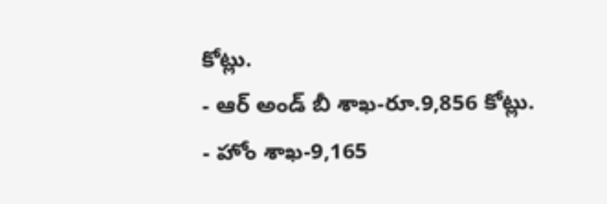కోట్లు.
- ఆర్ అండ్ బీ శాఖ-రూ.9,856 కోట్లు.
- హోం శాఖ-9,165